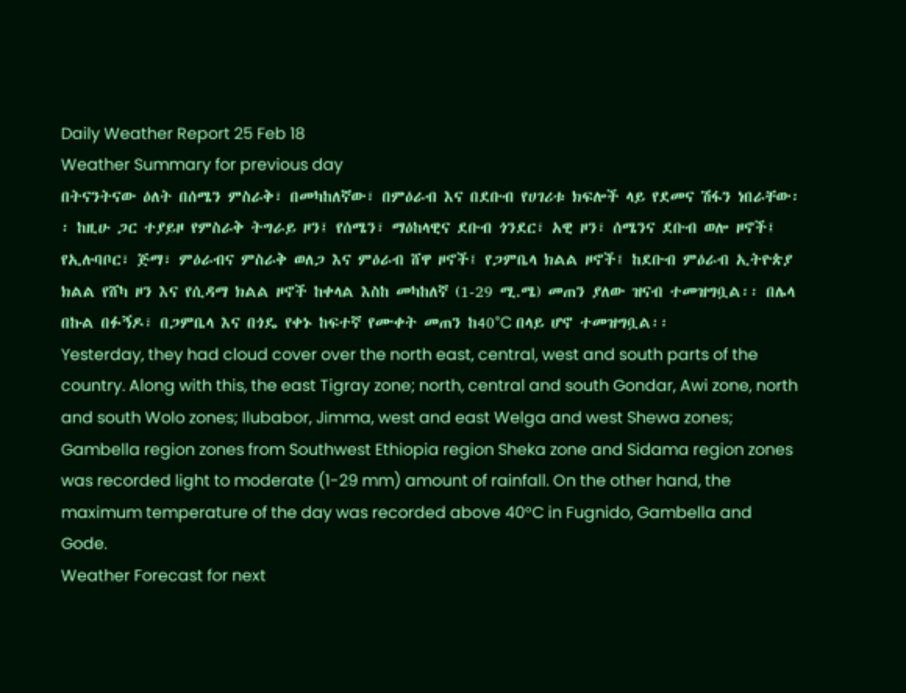Daily Weather Report 25 Feb 18
Weather Summary for previous day
በትናንትናው ዕለት በሰሜን ምስራቅ፣ በመካከለኛው፣ በምዕራብ እና በደቡብ የሀገሪቱ ክፍሎች ላይ የደመና ሽፋን ነበራቸው፡፡ ከዚሁ ጋር ተያይዞ የምስራቅ ትግራይ ዞን፤ የሰሜን፣ ማዕከላዊና ደቡብ ጎንደር፣ አዊ ዞን፣ ሰሜንና ደቡብ ወሎ ዞኖች፤ የኢሉባቦር፣ ጅማ፣ ምዕራብና ምስራቅ ወለጋ እና ምዕራብ ሸዋ ዞኖች፤ የጋምቤላ ክልል ዞኖች፤ ከደቡብ ምዕራብ ኢትዮጵያ ክልል የሸካ ዞን እና የሲዳማ ክልል ዞኖች ከቀላል እስከ መካከለኛ (1-29 ሚ.ሜ) መጠን ያለው ዝናብ ተመዝግቧል፡፡ በሌላ በኩል በፉኝዶ፣ በጋምቤላ እና በጎዴ የቀኑ ከፍተኛ የሙቀት መጠን ከ40°C በላይ ሆኖ ተመዝግቧል፡፡
Yesterday, they had cloud cover over the north east, central, west and south parts of the country. Along with this, the east Tigray zone; north, central and south Gondar, Awi zone, north and south Wolo zones; Ilubabor, Jimma, west and east Welga and west Shewa zones; Gambella region zones from Southwest Ethiopia region Sheka zone and Sidama region zones was recorded light to moderate (1-29 mm) amount of rainfall. On the other hand, the maximum temperature of the day was recorded above 40°C in Fugnido, Gambella and Gode.
Weather Forecast for next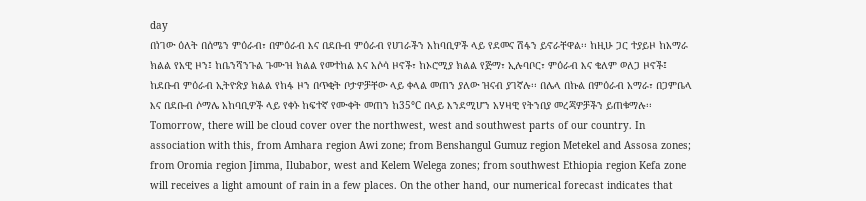day
በነገው ዕለት በሰሜን ምዕራብ፣ በምዕራብ እና በደቡብ ምዕራብ የሀገራችን አከባቢዎች ላይ የደመና ሽፋን ይኖራቸዋል፡፡ ከዚሁ ጋር ተያይዞ ከአማራ ክልል የአዊ ዞን፤ ከቤንሻንጉል ጉሙዝ ክልል የመተከል እና አሶሳ ዞኖች፣ ከኦሮሚያ ክልል የጅማ፣ ኢሉባቦር፣ ምዕራብ እና ቄለም ወለጋ ዞኖች፤ ከደቡብ ምዕራብ ኢትዮጵያ ክልል የከፋ ዞን በጥቂት ቦታዎቻቸው ላይ ቀላል መጠን ያለው ዝናብ ያገኛሉ፡፡ በሌላ በኩል በምዕራብ አማራ፣ በጋምቤላ እና በደቡብ ሶማሌ አከባቢዎች ላይ የቀኑ ከፍተኛ የሙቀት መጠን ከ35°C በላይ እንደሚሆን አሃዛዊ የትንበያ መረጃዎቻችን ይጠቁማሉ፡፡
Tomorrow, there will be cloud cover over the northwest, west and southwest parts of our country. In association with this, from Amhara region Awi zone; from Benshangul Gumuz region Metekel and Assosa zones; from Oromia region Jimma, Ilubabor, west and Kelem Welega zones; from southwest Ethiopia region Kefa zone will receives a light amount of rain in a few places. On the other hand, our numerical forecast indicates that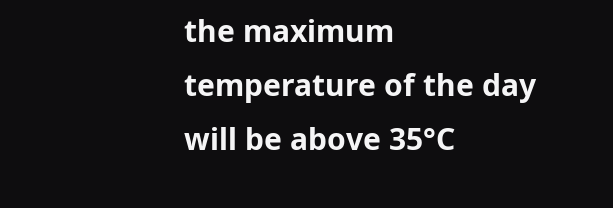the maximum temperature of the day will be above 35°C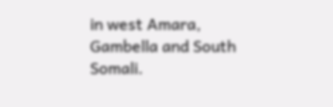in west Amara, Gambella and South Somali.